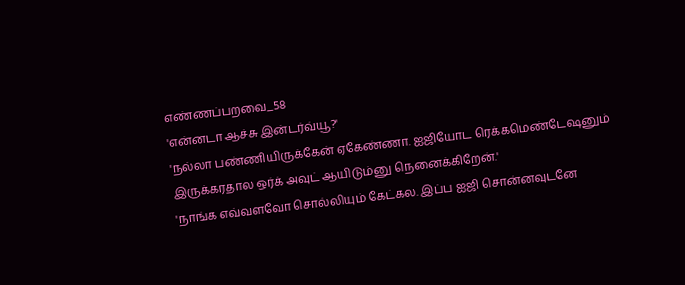எண்ணப்பறவை_58
'என்னடா ஆச்சு இன்டர்வ்யூ?'
'நல்லா பண்ணியிருக்கேன் ஏகேண்ணா. ஐஜியோட ரெக்கமெண்டேஷனும் இருக்கரதால ஒர்க் அவுட் ஆயிடும்னு நெனைக்கிறேன்.'
'நாங்க எவ்வளவோ சொல்லியும் கேட்கல. இப்ப ஐஜி சொன்னவுடனே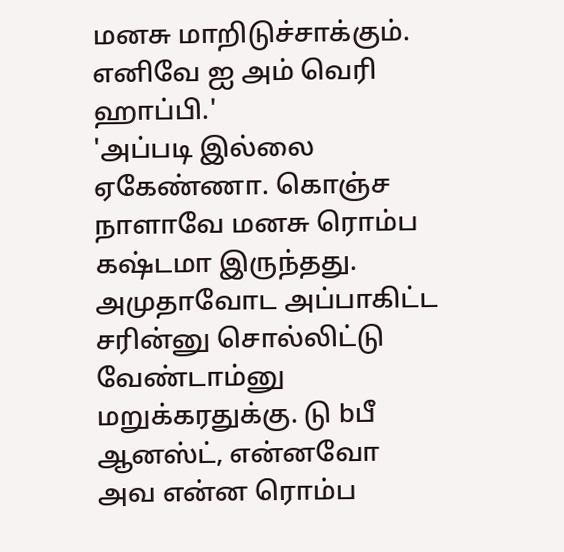மனசு மாறிடுச்சாக்கும். எனிவே ஐ அம் வெரி ஹாப்பி.'
'அப்படி இல்லை ஏகேண்ணா. கொஞ்ச நாளாவே மனசு ரொம்ப கஷ்டமா இருந்தது. அமுதாவோட அப்பாகிட்ட சரின்னு சொல்லிட்டு வேண்டாம்னு மறுக்கரதுக்கு. டு bபீ ஆனஸ்ட், என்னவோ அவ என்ன ரொம்ப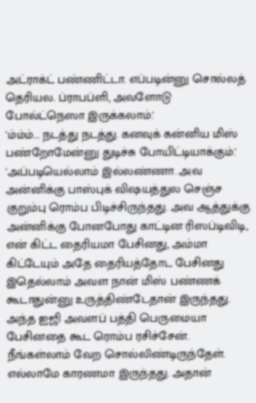அட்ராக்ட் பண்ணிட்டா. எப்படின்னு சொல்லத் தெரியல. ப்ராபப்ளி, அவளோடு போல்ட்நெஸா இருக்கலாம்.'
'ம்ம்ம்... நடத்து நடத்து. கனவுக் கன்னிய மிஸ் பண்றோமேன்னு துடிச்சு போயிட்டியாக்கும்.'
'அப்படியெல்லாம் இல்லண்ணா. அவ அன்னிக்கு பாஸ்புக் விஷயத்துல செஞ்ச குறும்பு ரொம்ப பிடிச்சிருந்தது. அவ ஆத்துக்கு அன்னிக்கு போனபோது காட்டின ரிஸப்டிவிடி, என் கிட்ட தைரியமா பேசினது, அம்மா கிட்டேயும் அதே தைரியத்தோட பேசினது இதெல்லாம் அவள நான் மிஸ் பண்ணக் கூடாதுன்னு உருத்திண்டேதான் இருந்தது. அந்த ஐஜி அவளப் பத்தி பெருமையா பேசினதை கூட ரொம்ப ரசிச்சேன். நீங்கள்லாம் வேற சொல்லிண்டிருந்தேள். எல்லாமே காரணமா இருந்தது. அதான்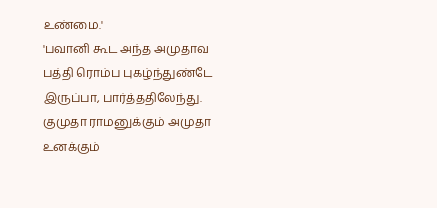உண்மை.'
'பவானி கூட அந்த அமுதாவ பத்தி ரொம்ப புகழ்ந்துண்டே இருப்பா, பார்த்ததிலேந்து. குமுதா ராமனுக்கும் அமுதா உனக்கும்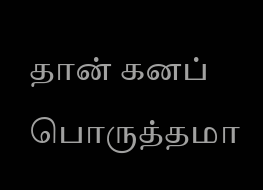தான் கனப் பொருத்தமா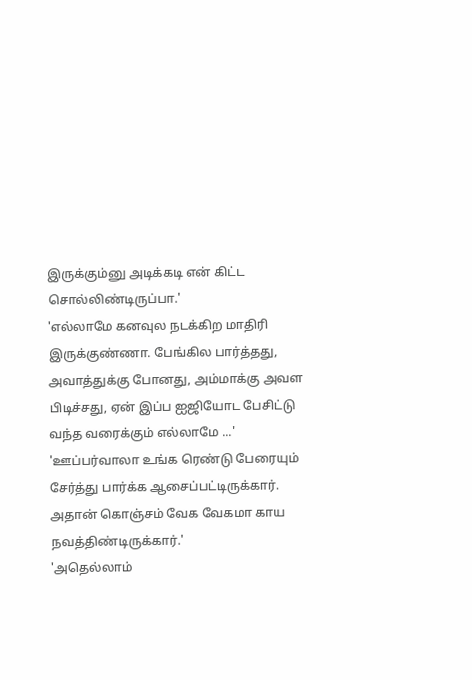இருக்கும்னு அடிக்கடி என் கிட்ட சொல்லிண்டிருப்பா.'
'எல்லாமே கனவுல நடக்கிற மாதிரி இருக்குண்ணா. பேங்கில பார்த்தது, அவாத்துக்கு போனது, அம்மாக்கு அவள பிடிச்சது, ஏன் இப்ப ஐஜியோட பேசிட்டு வந்த வரைக்கும் எல்லாமே ...'
'ஊப்பர்வாலா உங்க ரெண்டு பேரையும் சேர்த்து பார்க்க ஆசைப்பட்டிருக்கார். அதான் கொஞ்சம் வேக வேகமா காய நவத்திண்டிருக்கார்.'
'அதெல்லாம்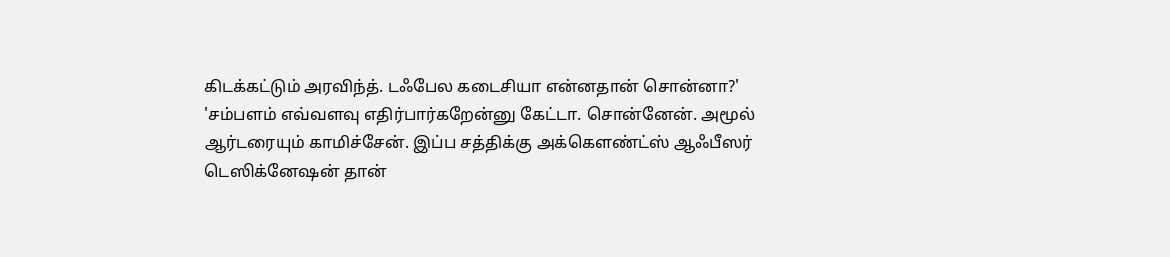கிடக்கட்டும் அரவிந்த். டஃபேல கடைசியா என்னதான் சொன்னா?'
'சம்பளம் எவ்வளவு எதிர்பார்கறேன்னு கேட்டா. சொன்னேன். அமூல் ஆர்டரையும் காமிச்சேன். இப்ப சத்திக்கு அக்கௌண்ட்ஸ் ஆஃபீஸர் டெஸிக்னேஷன் தான்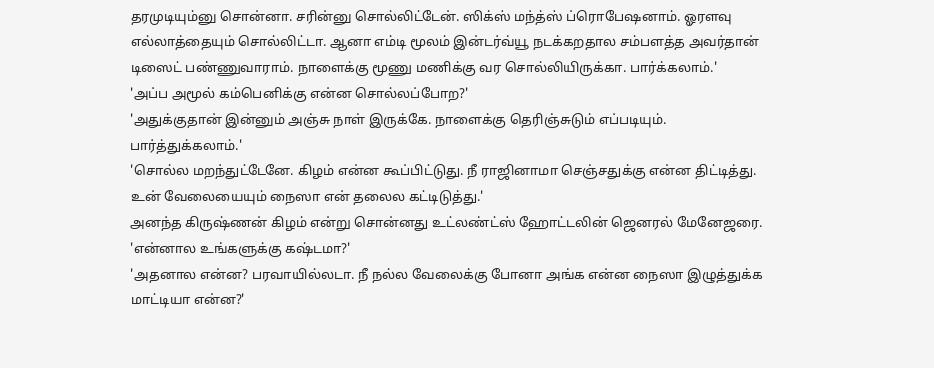தரமுடியும்னு சொன்னா. சரின்னு சொல்லிட்டேன். ஸிக்ஸ் மந்த்ஸ் ப்ரொபேஷனாம். ஓரளவு எல்லாத்தையும் சொல்லிட்டா. ஆனா எம்டி மூலம் இன்டர்வ்யூ நடக்கறதால சம்பளத்த அவர்தான் டிஸைட் பண்ணுவாராம். நாளைக்கு மூணு மணிக்கு வர சொல்லியிருக்கா. பார்க்கலாம்.'
'அப்ப அமூல் கம்பெனிக்கு என்ன சொல்லப்போற?'
'அதுக்குதான் இன்னும் அஞ்சு நாள் இருக்கே. நாளைக்கு தெரிஞ்சுடும் எப்படியும். பார்த்துக்கலாம்.'
'சொல்ல மறந்துட்டேனே. கிழம் என்ன கூப்பிட்டுது. நீ ராஜினாமா செஞ்சதுக்கு என்ன திட்டித்து. உன் வேலையையும் நைஸா என் தலைல கட்டிடுத்து.'
அனந்த கிருஷ்ணன் கிழம் என்று சொன்னது உட்லண்ட்ஸ் ஹோட்டலின் ஜெனரல் மேனேஜரை.
'என்னால உங்களுக்கு கஷ்டமா?'
'அதனால என்ன? பரவாயில்லடா. நீ நல்ல வேலைக்கு போனா அங்க என்ன நைஸா இழுத்துக்க மாட்டியா என்ன?'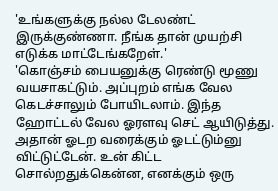'உங்களுக்கு நல்ல டேலண்ட் இருக்குண்ணா. நீங்க தான் முயற்சி எடுக்க மாட்டேங்கறேள்.'
'கொஞ்சம் பையனுக்கு ரெண்டு மூணு வயசாகட்டும். அப்புறம் எங்க வேல கெடச்சாலும் போயிடலாம். இந்த ஹோட்டல் வேல ஓரளவு செட் ஆயிடுத்து. அதான் ஓடற வரைக்கும் ஓடட்டும்னு விட்டுட்டேன். உன் கிட்ட சொல்றதுக்கென்ன, எனக்கும் ஒரு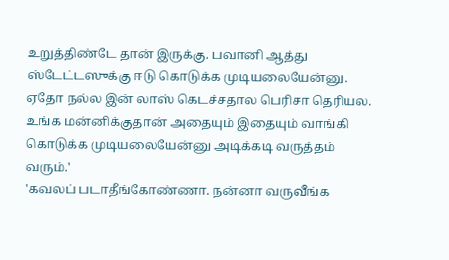உறுத்திண்டே தான் இருக்கு. பவானி ஆத்து ஸ்டேட்டஸுக்கு ஈடு கொடுக்க முடியலையேன்னு. ஏதோ நல்ல இன் லாஸ் கெடச்சதால பெரிசா தெரியல. உங்க மன்னிக்குதான் அதையும் இதையும் வாங்கி கொடுக்க முடியலையேன்னு அடிக்கடி வருத்தம் வரும்.'
'கவலப் படாதீங்கோண்ணா. நன்னா வருவீங்க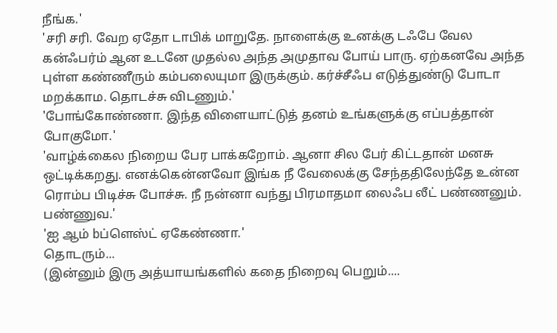நீங்க.'
'சரி சரி. வேற ஏதோ டாபிக் மாறுதே. நாளைக்கு உனக்கு டஃபே வேல கன்ஃபர்ம் ஆன உடனே முதல்ல அந்த அமுதாவ போய் பாரு. ஏற்கனவே அந்த புள்ள கண்ணீரும் கம்பலையுமா இருக்கும். கர்ச்சீஃப எடுத்துண்டு போடா மறக்காம. தொடச்சு விடணும்.'
'போங்கோண்ணா. இந்த விளையாட்டுத் தனம் உங்களுக்கு எப்பத்தான் போகுமோ.'
'வாழ்க்கைல நிறைய பேர பாக்கறோம். ஆனா சில பேர் கிட்டதான் மனசு ஒட்டிக்கறது. எனக்கென்னவோ இங்க நீ வேலைக்கு சேந்ததிலேந்தே உன்ன ரொம்ப பிடிச்சு போச்சு. நீ நன்னா வந்து பிரமாதமா லைஃப லீட் பண்ணனும். பண்ணுவ.'
'ஐ ஆம் bப்ளெஸ்ட் ஏகேண்ணா.'
தொடரும்...
(இன்னும் இரு அத்யாயங்களில் கதை நிறைவு பெறும்....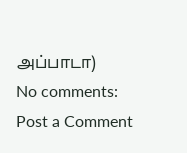அப்பாடா)
No comments:
Post a Comment